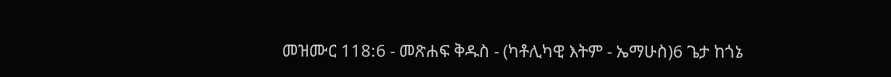መዝሙር 118:6 - መጽሐፍ ቅዱስ - (ካቶሊካዊ እትም - ኤማሁስ)6 ጌታ ከጎኔ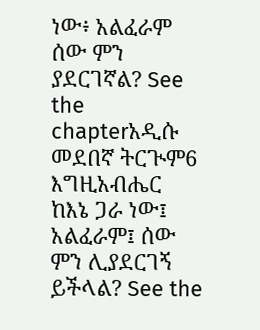ነው፥ አልፈራም ሰው ምን ያደርገኛል? See the chapterአዲሱ መደበኛ ትርጒም6 እግዚአብሔር ከእኔ ጋራ ነው፤ አልፈራም፤ ሰው ምን ሊያደርገኝ ይችላል? See the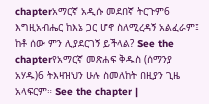chapterአማርኛ አዲሱ መደበኛ ትርጉም6 እግዚአብሔር ከእኔ ጋር ሆኖ ስለሚረዳኝ አልፈራም፤ ከቶ ሰው ምን ሊያደርገኝ ይችላል? See the chapterየአማርኛ መጽሐፍ ቅዱስ (ሰማንያ አሃዱ)6 ትእዛዝህን ሁሉ ስመለከት በዚያን ጊዜ አላፍርም። See the chapter |